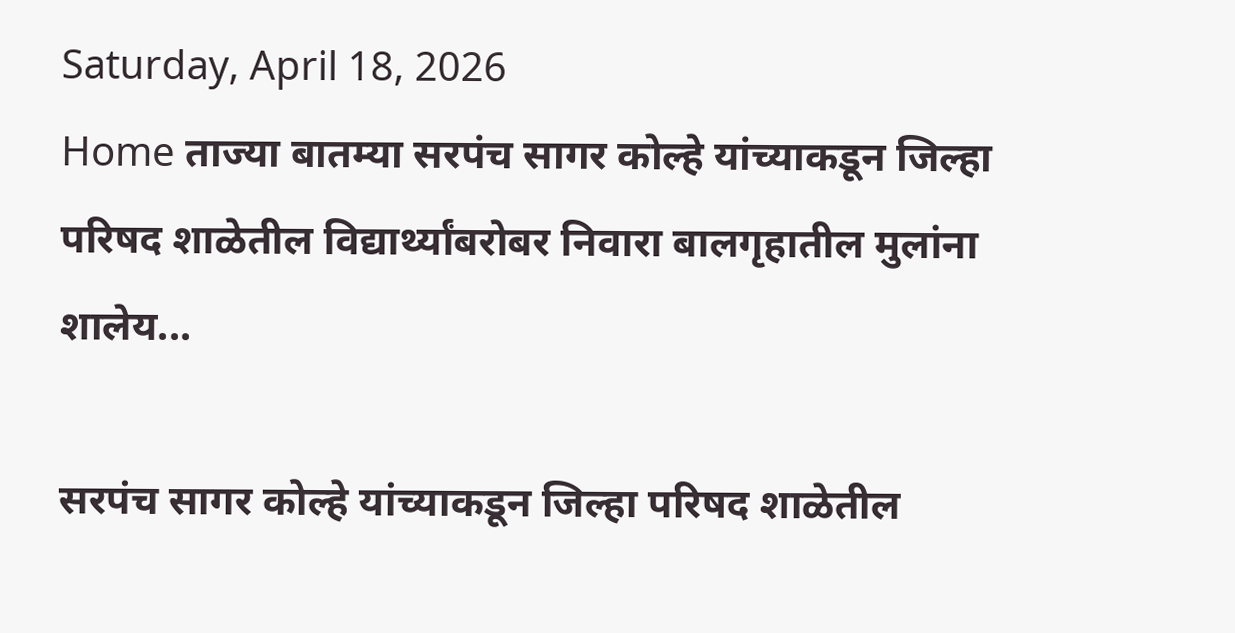Saturday, April 18, 2026
Home ताज्या बातम्या सरपंच सागर कोल्हे यांच्याकडून जिल्हा परिषद शाळेतील विद्यार्थ्यांबरोबर निवारा बालगृहातील मुलांना शालेय...

सरपंच सागर कोल्हे यांच्याकडून जिल्हा परिषद शाळेतील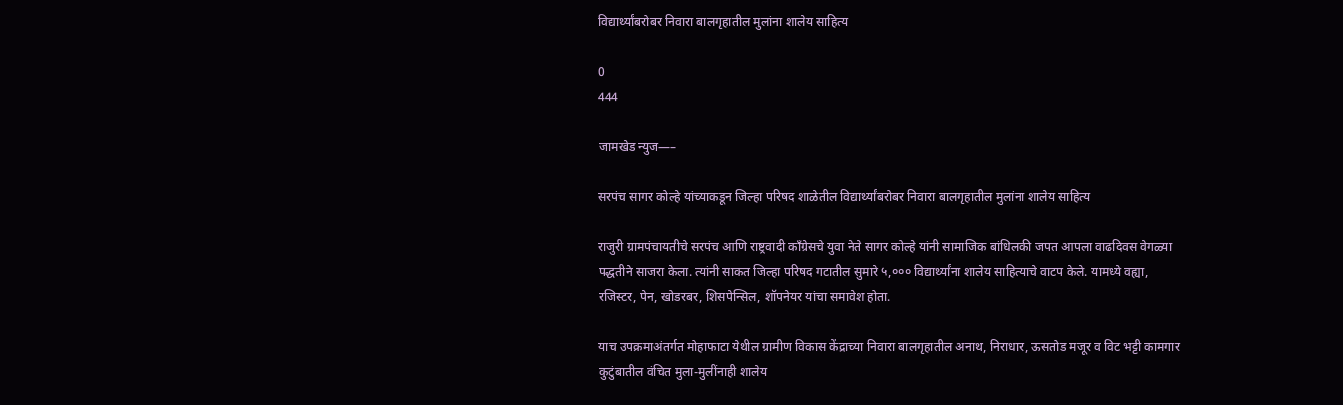विद्यार्थ्यांबरोबर निवारा बालगृहातील मुलांना शालेय साहित्य

0
444

जामखेड न्युज—–

सरपंच सागर कोल्हे यांच्याकडून जिल्हा परिषद शाळेतील विद्यार्थ्यांबरोबर निवारा बालगृहातील मुलांना शालेय साहित्य

राजुरी ग्रामपंचायतीचे सरपंच आणि राष्ट्रवादी काँग्रेसचे युवा नेते सागर कोल्हे यांनी सामाजिक बांधिलकी जपत आपला वाढदिवस वेगळ्या पद्धतीने साजरा केला. त्यांनी साकत जिल्हा परिषद गटातील सुमारे ५,००० विद्यार्थ्यांना शालेय साहित्याचे वाटप केले. यामध्ये वह्या, रजिस्टर, पेन, खोडरबर, शिसपेन्सिल, शॉपनेयर यांचा समावेश होता.

याच उपक्रमाअंतर्गत मोहाफाटा येथील ग्रामीण विकास केंद्राच्या निवारा बालगृहातील अनाथ, निराधार, ऊसतोड मजूर व विट भट्टी कामगार कुटुंबातील वंचित मुला-मुलींनाही शालेय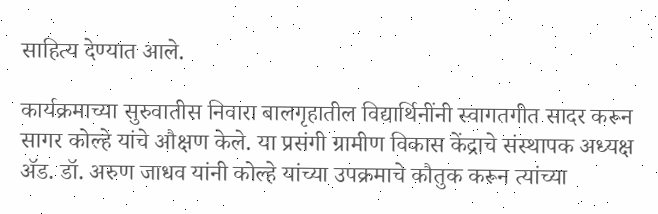साहित्य देण्यात आले.

कार्यक्रमाच्या सुरुवातीस निवारा बालगृहातील विद्यार्थिनींनी स्वागतगीत सादर करून सागर कोल्हे यांचे औक्षण केले. या प्रसंगी ग्रामीण विकास केंद्राचे संस्थापक अध्यक्ष ॲड. डॉ. अरुण जाधव यांनी कोल्हे यांच्या उपक्रमाचे कौतुक करून त्यांच्या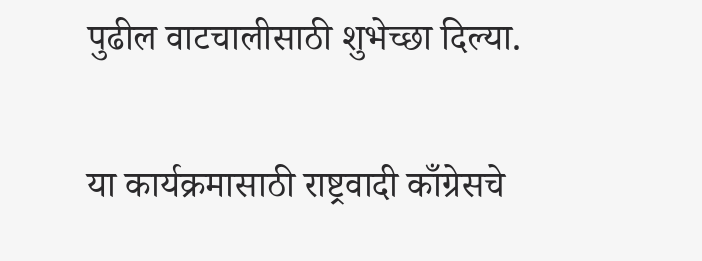पुढील वाटचालीसाठी शुभेच्छा दिल्या.

या कार्यक्रमासाठी राष्ट्रवादी काँग्रेसचे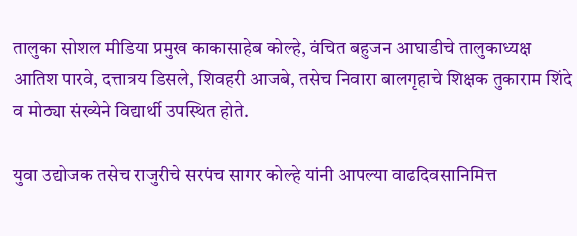तालुका सोशल मीडिया प्रमुख काकासाहेब कोल्हे, वंचित बहुजन आघाडीचे तालुकाध्यक्ष आतिश पारवे, दत्तात्रय डिसले, शिवहरी आजबे, तसेच निवारा बालगृहाचे शिक्षक तुकाराम शिंदे व मोठ्या संख्येने विद्यार्थी उपस्थित होते.

युवा उद्योजक तसेच राजुरीचे सरपंच सागर कोल्हे यांनी आपल्या वाढदिवसानिमित्त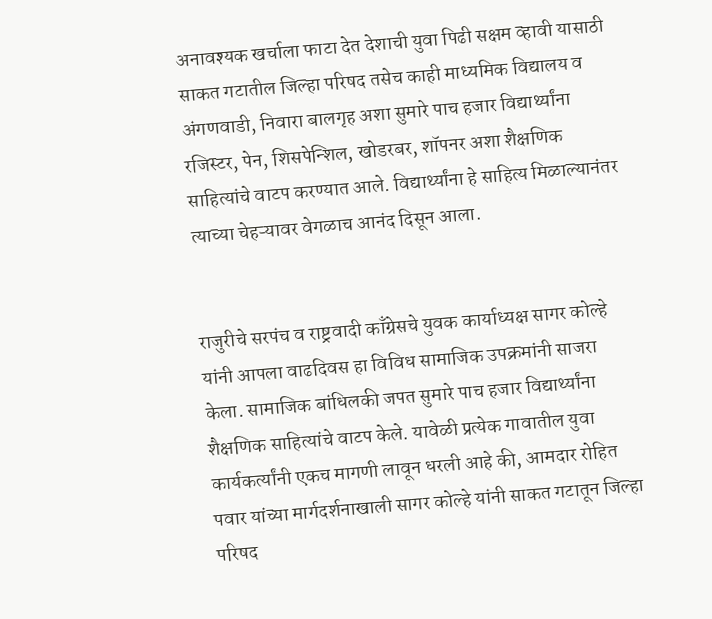अनावश्यक खर्चाला फाटा देत देशाची युवा पिढी सक्षम व्हावी यासाठी साकत गटातील जिल्हा परिषद तसेच काही माध्यमिक विद्यालय व अंगणवाडी, निवारा बालगृह अशा सुमारे पाच हजार विद्यार्थ्यांना रजिस्टर, पेन, शिसपेन्शिल, खोडरबर, शॉपनर अशा शैक्षणिक साहित्यांचे वाटप करण्यात आले. विद्यार्थ्यांना हे साहित्य मिळाल्यानंतर त्याच्या चेहऱ्यावर वेगळाच आनंद दिसून आला.


राजुरीचे सरपंच व राष्ट्रवादी काँग्रेसचे युवक कार्याध्यक्ष सागर कोल्हे यांनी आपला वाढदिवस हा विविध सामाजिक उपक्रमांनी साजरा केला. सामाजिक बांधिलकी जपत सुमारे पाच हजार विद्यार्थ्यांना शैक्षणिक साहित्यांचे वाटप केले. यावेळी प्रत्येक गावातील युवा कार्यकर्त्यांनी एकच मागणी लावून धरली आहे की, आमदार रोहित पवार यांच्या मार्गदर्शनाखाली सागर कोल्हे यांनी साकत गटातून जिल्हा परिषद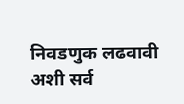निवडणुक लढवावी अशी सर्व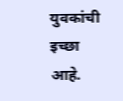युवकांची इच्छा आहे.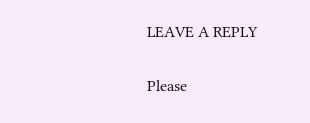LEAVE A REPLY

Please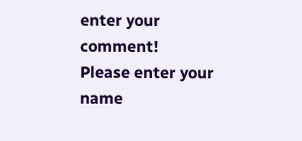enter your comment!
Please enter your name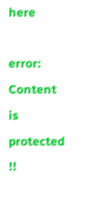here

error: Content is protected !!